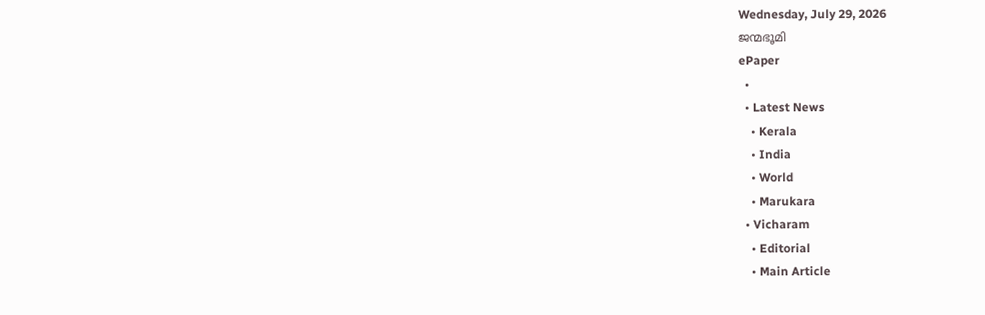Wednesday, July 29, 2026
ജന്മഭൂമി
ePaper
  •
  • Latest News
    • Kerala
    • India
    • World
    • Marukara
  • Vicharam
    • Editorial
    • Main Article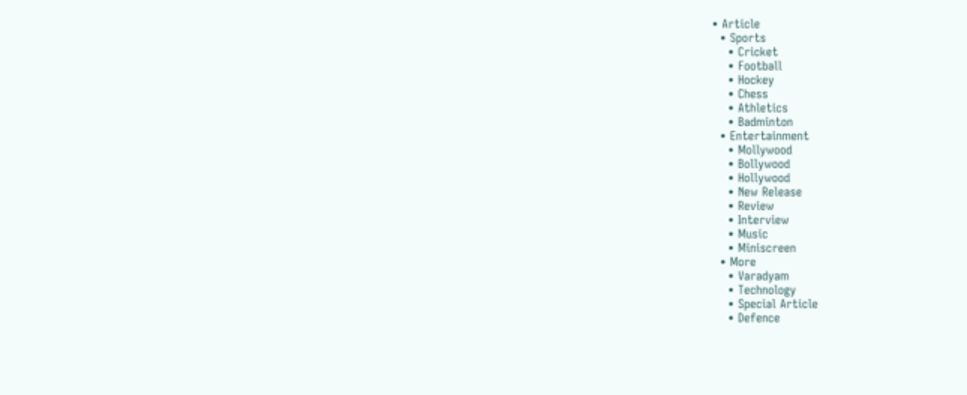• Article
  • Sports
    • Cricket
    • Football
    • Hockey
    • Chess
    • Athletics
    • Badminton
  • Entertainment
    • Mollywood
    • Bollywood
    • Hollywood
    • New Release
    • Review
    • Interview
    • Music
    • Miniscreen
  • More
    • Varadyam
    • Technology
    • Special Article
    • Defence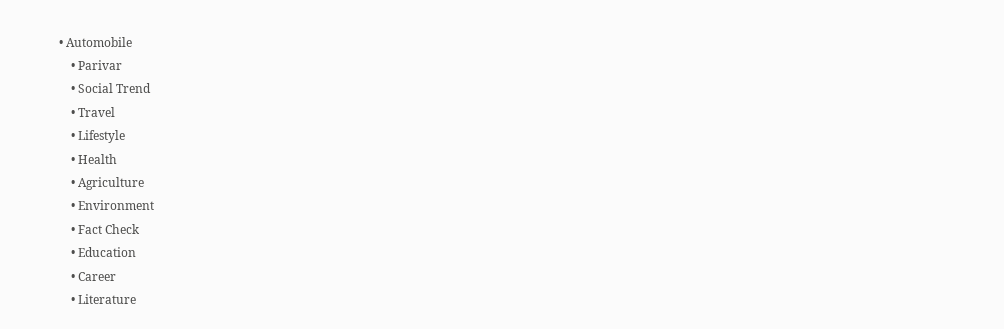• Automobile
    • Parivar
    • Social Trend
    • Travel
    • Lifestyle
    • Health
    • Agriculture
    • Environment
    • Fact Check
    • Education
    • Career
    • Literature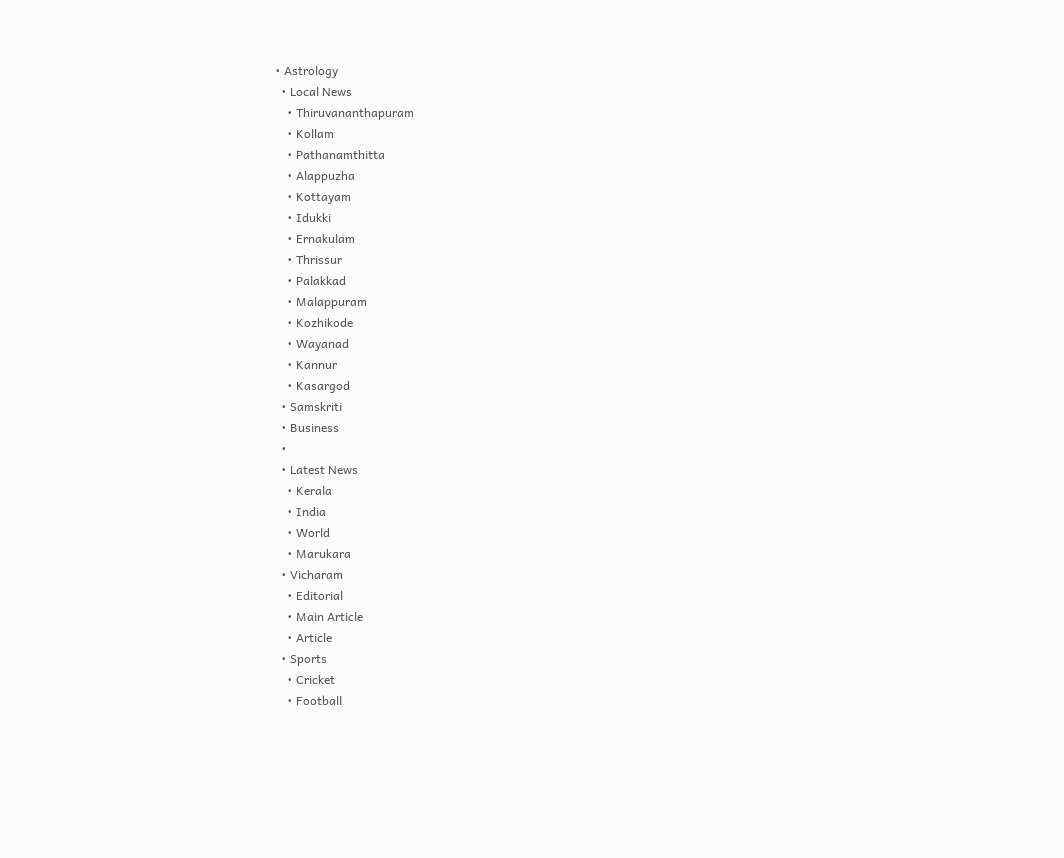• Astrology
  • Local News
    • Thiruvananthapuram
    • Kollam
    • Pathanamthitta
    • Alappuzha
    • Kottayam
    • Idukki
    • Ernakulam
    • Thrissur
    • Palakkad
    • Malappuram
    • Kozhikode
    • Wayanad
    • Kannur
    • Kasargod
  • Samskriti
  • Business
  •
  • Latest News
    • Kerala
    • India
    • World
    • Marukara
  • Vicharam
    • Editorial
    • Main Article
    • Article
  • Sports
    • Cricket
    • Football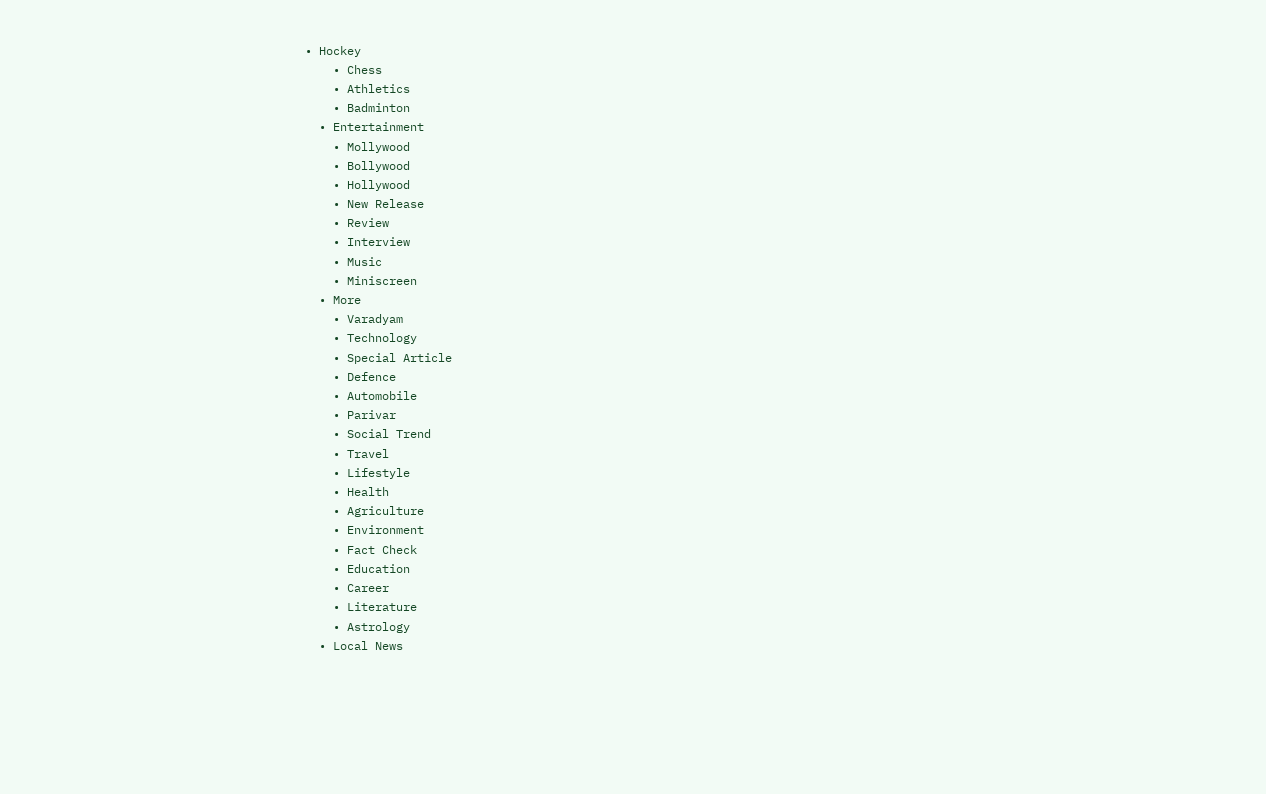• Hockey
    • Chess
    • Athletics
    • Badminton
  • Entertainment
    • Mollywood
    • Bollywood
    • Hollywood
    • New Release
    • Review
    • Interview
    • Music
    • Miniscreen
  • More
    • Varadyam
    • Technology
    • Special Article
    • Defence
    • Automobile
    • Parivar
    • Social Trend
    • Travel
    • Lifestyle
    • Health
    • Agriculture
    • Environment
    • Fact Check
    • Education
    • Career
    • Literature
    • Astrology
  • Local News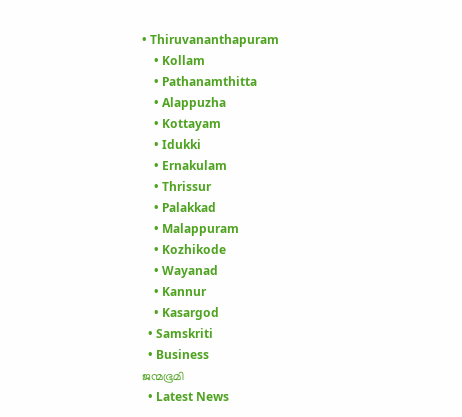• Thiruvananthapuram
    • Kollam
    • Pathanamthitta
    • Alappuzha
    • Kottayam
    • Idukki
    • Ernakulam
    • Thrissur
    • Palakkad
    • Malappuram
    • Kozhikode
    • Wayanad
    • Kannur
    • Kasargod
  • Samskriti
  • Business
ജന്മഭൂമി
  • Latest News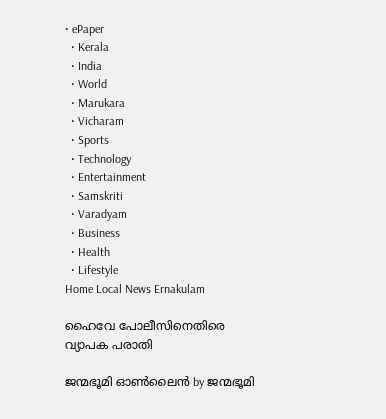• ePaper
  • Kerala
  • India
  • World
  • Marukara
  • Vicharam
  • Sports
  • Technology
  • Entertainment
  • Samskriti
  • Varadyam
  • Business
  • Health
  • Lifestyle
Home Local News Ernakulam

ഹൈവേ പോലീസിനെതിരെ വ്യാപക പരാതി

ജന്മഭൂമി ഓണ്‍ലൈന്‍ by ജന്മഭൂമി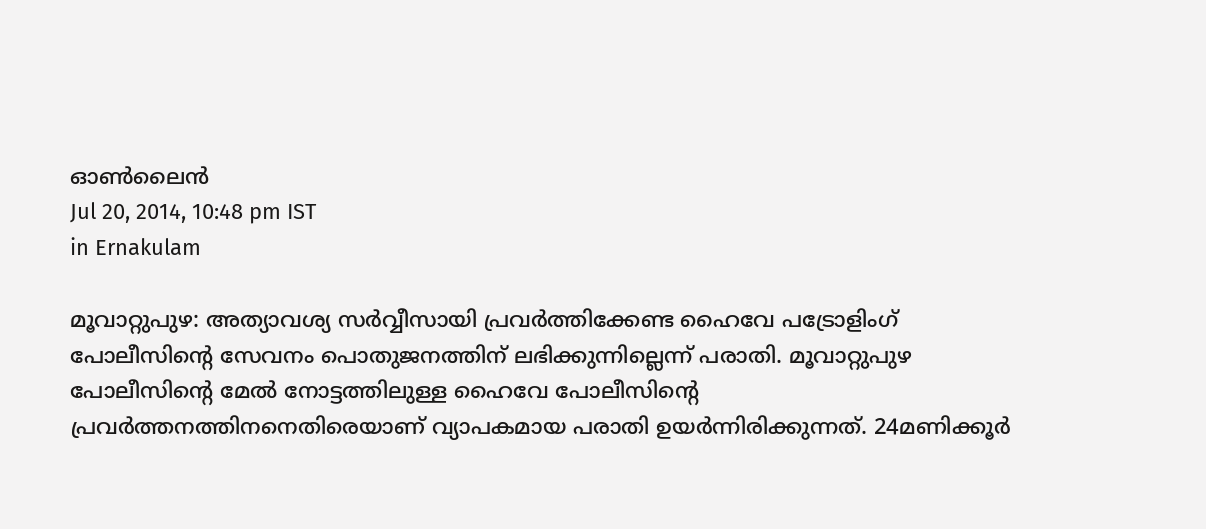ഓണ്‍ലൈന്‍
Jul 20, 2014, 10:48 pm IST
in Ernakulam

മൂവാറ്റുപുഴ: അത്യാവശ്യ സര്‍വ്വീസായി പ്രവര്‍ത്തിക്കേണ്ട ഹൈവേ പട്രോളിംഗ് പോലീസിന്റെ സേവനം പൊതുജനത്തിന് ലഭിക്കുന്നില്ലെന്ന് പരാതി. മൂവാറ്റുപുഴ പോലീസിന്റെ മേല്‍ നോട്ടത്തിലുള്ള ഹൈവേ പോലീസിന്റെ പ്രവര്‍ത്തനത്തിനനെതിരെയാണ് വ്യാപകമായ പരാതി ഉയര്‍ന്നിരിക്കുന്നത്. 24മണിക്കൂര്‍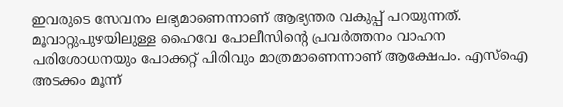ഇവരുടെ സേവനം ലഭ്യമാണെന്നാണ് ആഭ്യന്തര വകുപ്പ് പറയുന്നത്. മൂവാറ്റുപുഴയിലുള്ള ഹൈവേ പോലീസിന്റെ പ്രവര്‍ത്തനം വാഹന പരിശോധനയും പോക്കറ്റ് പിരിവും മാത്രമാണെന്നാണ് ആക്ഷേപം. എസ്‌ഐ അടക്കം മൂന്ന്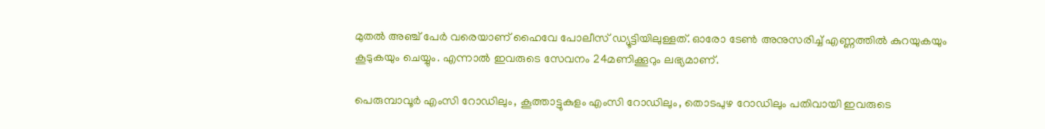മുതല്‍ അഞ്ച് പേര്‍ വരെയാണ് ഹൈവേ പോലീസ് ഡ്യൂട്ടിയിലുള്ളത്. ഓരോ ടേണ്‍ അനുസരിച്ച് എണ്ണത്തില്‍ കുറയുകയും കൂടുകയും ചെയ്യും. എന്നാല്‍ ഇവരുടെ സേവനം 24മണിക്കൂറും ലഭ്യമാണ്.

പെരുമ്പാവൂര്‍ എംസി റോഡിലും, കൂത്താട്ടുകുളം എംസി റോഡിലും, തൊടപുഴ റോഡിലും പതിവായി ഇവരുടെ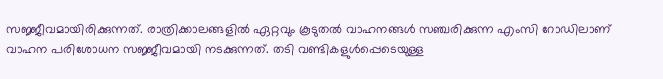സജ്ജീവമായിരിക്കുന്നത്. രാത്രിക്കാലങ്ങളില്‍ ഏറ്റവും കൂടുതല്‍ വാഹനങ്ങള്‍ സഞ്ചരിക്കുന്ന എംസി റോഡിലാണ് വാഹന പരിശോധന സജ്ജീവമായി നടക്കുന്നത്. തടി വണ്ടികളുള്‍പ്പെടെയുള്ള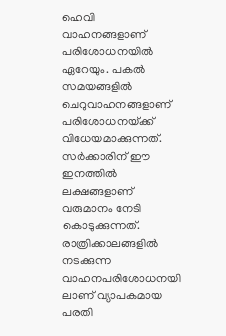ഹെവി വാഹനങ്ങളാണ് പരിശോധനയില്‍ ഏറേയും. പകല്‍ സമയങ്ങളില്‍ ചെറുവാഹനങ്ങളാണ് പരിശോധനയ്‌ക്ക് വിധേയമാക്കുന്നത്. സര്‍ക്കാരിന് ഈ ഇനത്തില്‍ ലക്ഷങ്ങളാണ് വരുമാനം നേടി കൊടുക്കുന്നത്. രാത്രിക്കാലങ്ങളില്‍ നടക്കുന്ന വാഹനപരിശോധനയി ലാണ് വ്യാപകമായ പരതി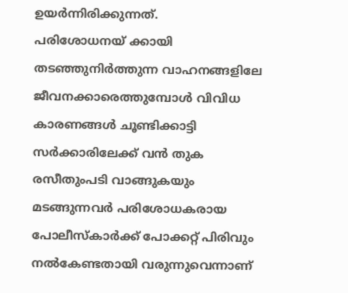ഉയര്‍ന്നിരിക്കുന്നത്.
പരിശോധനയ് ക്കായി തടഞ്ഞുനിര്‍ത്തുന്ന വാഹനങ്ങളിലേ ജീവനക്കാരെത്തുമ്പോള്‍ വിവിധ കാരണങ്ങള്‍ ചൂണ്ടിക്കാട്ടി സര്‍ക്കാരിലേക്ക് വന്‍ തുക രസീതുംപടി വാങ്ങുകയും മടങ്ങുന്നവര്‍ പരിശോധകരായ പോലീസ്‌കാര്‍ക്ക് പോക്കറ്റ് പിരിവും നല്‍കേണ്ടതായി വരുന്നുവെന്നാണ്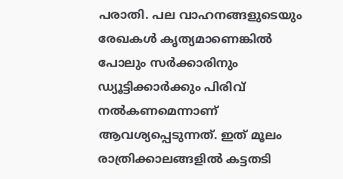പരാതി. പല വാഹനങ്ങളുടെയും രേഖകള്‍ കൃത്യമാണെങ്കില്‍ പോലും സര്‍ക്കാരിനും ഡ്യൂട്ടിക്കാര്‍ക്കും പിരിവ് നല്‍കണമെന്നാണ് ആവശ്യപ്പെടുന്നത്. ഇത് മൂലം രാത്രിക്കാലങ്ങളില്‍ കട്ടതടി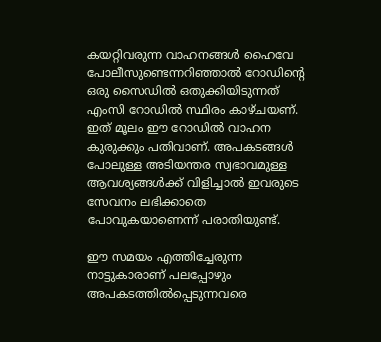കയറ്റിവരുന്ന വാഹനങ്ങള്‍ ഹൈവേ പോലീസുണ്ടെന്നറിഞ്ഞാല്‍ റോഡിന്റെ ഒരു സൈഡില്‍ ഒതുക്കിയിടുന്നത് എംസി റോഡില്‍ സ്ഥിരം കാഴ്ചയണ്. ഇത് മൂലം ഈ റോഡില്‍ വാഹന കുരുക്കും പതിവാണ്. അപകടങ്ങള്‍ പോലുള്ള അടിയന്തര സ്വഭാവമുള്ള ആവശ്യങ്ങള്‍ക്ക് വിളിച്ചാല്‍ ഇവരുടെ സേവനം ലഭിക്കാതെ പോവുകയാണെന്ന് പരാതിയുണ്ട്.

ഈ സമയം എത്തിച്ചേരുന്ന നാട്ടുകാരാണ് പലപ്പോഴും അപകടത്തില്‍പ്പെടുന്നവരെ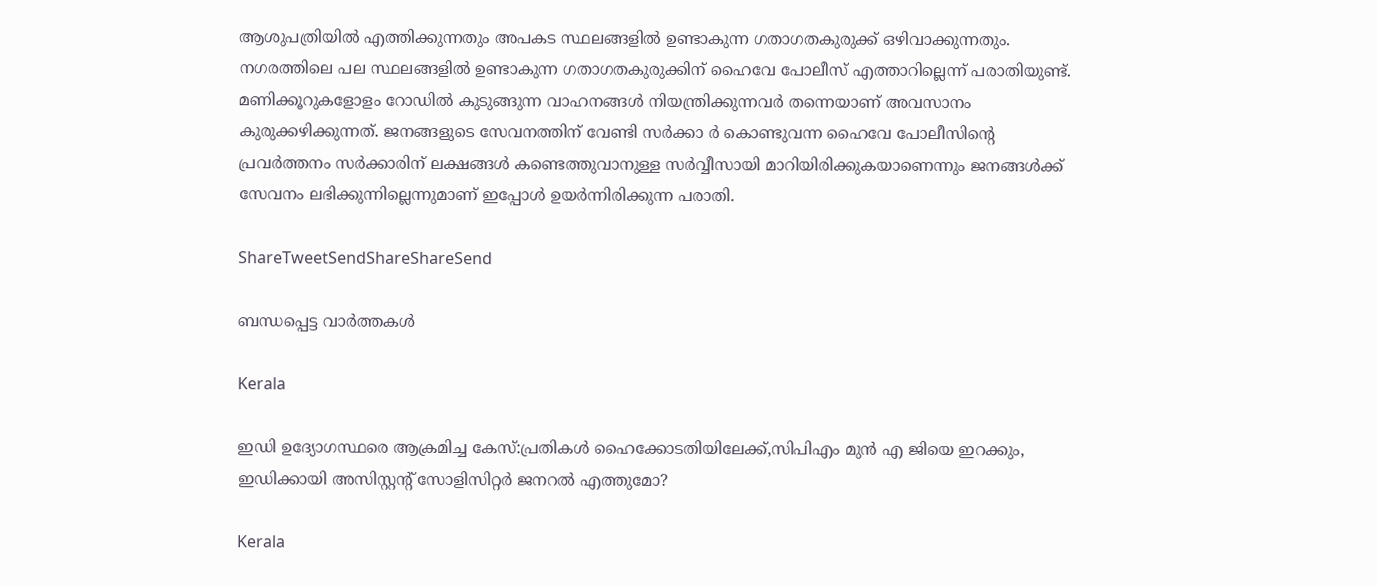ആശുപത്രിയില്‍ എത്തിക്കുന്നതും അപകട സ്ഥലങ്ങളില്‍ ഉണ്ടാകുന്ന ഗതാഗതകുരുക്ക് ഒഴിവാക്കുന്നതും. നഗരത്തിലെ പല സ്ഥലങ്ങളില്‍ ഉണ്ടാകുന്ന ഗതാഗതകുരുക്കിന് ഹൈവേ പോലീസ് എത്താറില്ലെന്ന് പരാതിയുണ്ട്. മണിക്കൂറുകളോളം റോഡില്‍ കുടുങ്ങുന്ന വാഹനങ്ങള്‍ നിയന്ത്രിക്കുന്നവര്‍ തന്നെയാണ് അവസാനം കുരുക്കഴിക്കുന്നത്. ജനങ്ങളുടെ സേവനത്തിന് വേണ്ടി സര്‍ക്കാ ര്‍ കൊണ്ടുവന്ന ഹൈവേ പോലീസിന്റെ പ്രവര്‍ത്തനം സര്‍ക്കാരിന് ലക്ഷങ്ങള്‍ കണ്ടെത്തുവാനുള്ള സര്‍വ്വീസായി മാറിയിരിക്കുകയാണെന്നും ജനങ്ങള്‍ക്ക് സേവനം ലഭിക്കുന്നില്ലെന്നുമാണ് ഇപ്പോള്‍ ഉയര്‍ന്നിരിക്കുന്ന പരാതി.

ShareTweetSendShareShareSend

ബന്ധപ്പെട്ട വാര്‍ത്തകള്‍

Kerala

ഇഡി ഉദ്യോഗസ്ഥരെ ആക്രമിച്ച കേസ്:പ്രതികള്‍ ഹൈക്കോടതിയിലേക്ക്,സിപിഎം മുന്‍ എ ജിയെ ഇറക്കും, ഇഡിക്കായി അസിസ്റ്റന്റ് സോളിസിറ്റര്‍ ജനറല്‍ എത്തുമോ?

Kerala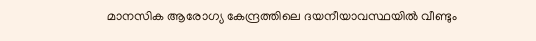മാനസിക ആരോഗ്യ കേന്ദ്രത്തിലെ ദയനീയാവസ്ഥയില്‍ വീണ്ടും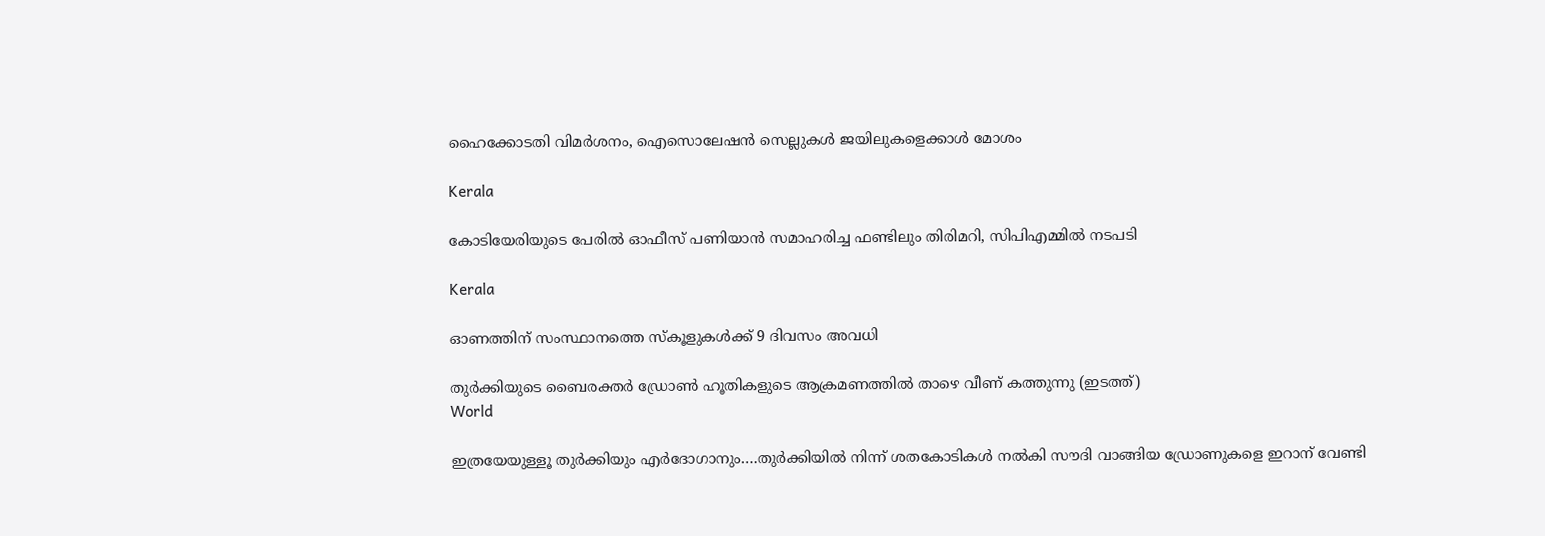ഹൈക്കോടതി വിമര്‍ശനം, ഐസൊലേഷന്‍ സെല്ലുകള്‍ ജയിലുകളെക്കാള്‍ മോശം

Kerala

കോടിയേരിയുടെ പേരിൽ ഓഫീസ് പണിയാൻ സമാഹരിച്ച ഫണ്ടിലും തിരിമറി, സിപിഎമ്മിൽ നടപടി

Kerala

ഓണത്തിന് സംസ്ഥാനത്തെ സ്‌കൂളുകള്‍ക്ക് 9 ദിവസം അവധി

തുര്‍ക്കിയുടെ ബൈരക്തര്‍ ഡ്രോണ്‍ ഹൂതികളുടെ ആക്രമണത്തില്‍ താഴെ വീണ് കത്തുന്നു (ഇടത്ത്)
World

ഇത്രയേയുള്ളൂ തുര്‍ക്കിയും എര്‍ദോഗാനും….തുര്‍ക്കിയില്‍ നിന്ന് ശതകോടികള്‍ നല്‍കി സൗദി വാങ്ങിയ ഡ്രോണുകളെ ഇറാന് വേണ്ടി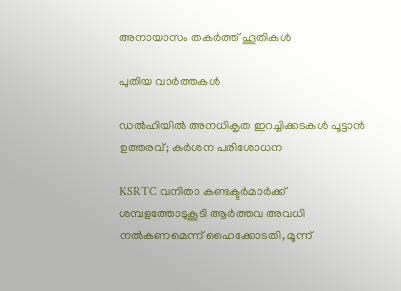അനായാസം തകര്‍ത്ത് ഹൂതികള്‍

പുതിയ വാര്‍ത്തകള്‍

ഡൽഹിയിൽ അനധികൃത ഇറച്ചിക്കടകൾ പൂട്ടാൻ ഉത്തരവ്; കർശന പരിശോധന

KSRTC വനിതാ കണ്ടക്ടര്‍മാര്‍ക്ക് ശമ്പളത്തോടുകൂടി ആര്‍ത്തവ അവധി നൽകണമെന്ന് ഹൈക്കോടതി, മൂന്ന്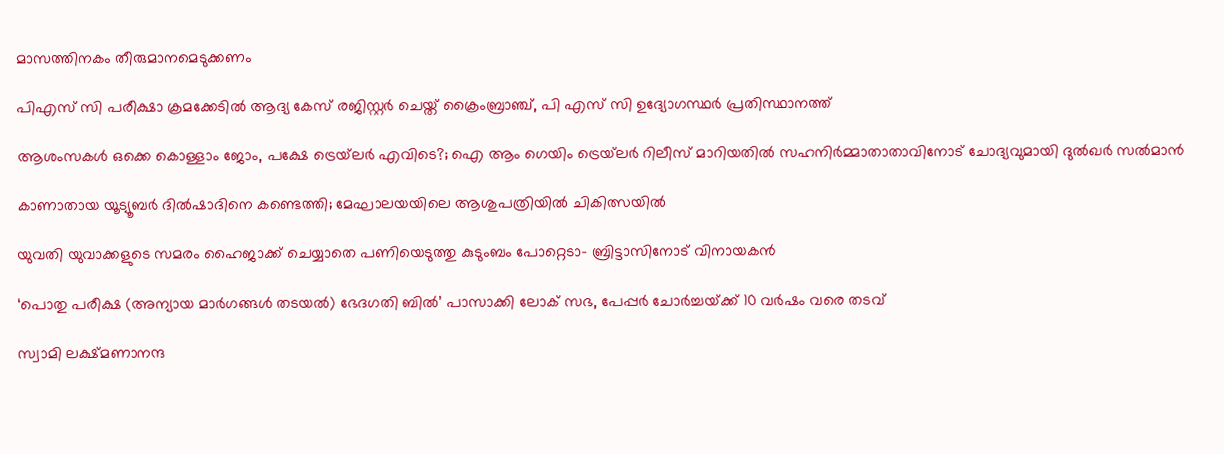മാസത്തിനകം തീരുമാനമെടുക്കണം

പിഎസ് സി പരീക്ഷാ ക്രമക്കേടില്‍ ആദ്യ കേസ് രജിസ്റ്റര്‍ ചെയ്ത് ക്രൈംബ്രാഞ്ച്, പി എസ് സി ഉദ്യോഗസ്ഥര്‍ പ്രതിസ്ഥാനത്ത്

ആശംസകൾ ഒക്കെ കൊള്ളാം ജോം, പക്ഷേ ട്രെയ്‌ലർ എവിടെ?; ഐ ആം ഗെയിം ട്രെയ്‌ലർ റിലീസ് മാറിയതിൽ സഹനിർമ്മാതാതാവിനോട് ചോദ്യവുമായി ദുൽഖർ സൽമാൻ

കാണാതായ യൂട്യൂബര്‍ ദില്‍ഷാദിനെ കണ്ടെത്തി; മേഘാലയയിലെ ആശുപത്രിയില്‍ ചികിത്സയില്‍

യുവതി യുവാക്കളുടെ സമരം ഹൈജാക്ക് ചെയ്യാതെ പണിയെടുത്തു കുടുംബം പോറ്റെടാ- ബ്രിട്ടാസിനോട് വിനായകൻ

‘പൊതു പരീക്ഷ (അന്യായ മാർഗങ്ങൾ തടയൽ) ഭേദഗതി ബിൽ’ പാസാക്കി ലോക് സഭ, പേപ്പർ ചോർച്ചയ്‌ക്ക് 10 വർഷം വരെ തടവ്

സ്വാമി ലക്ഷ്മണാനന്ദ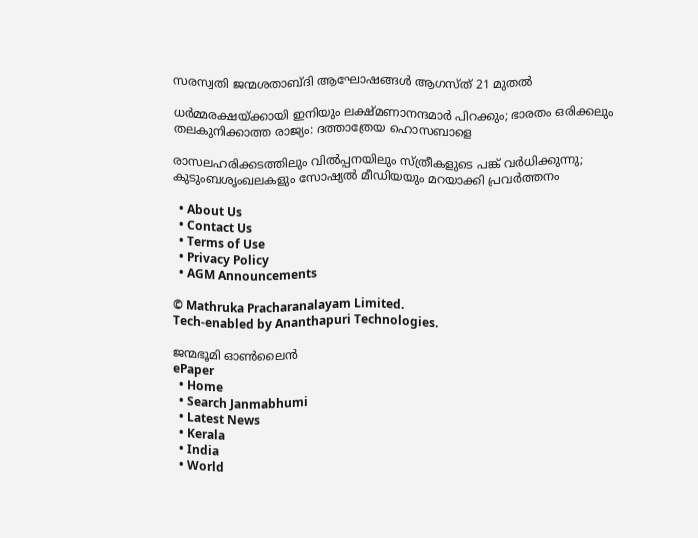സരസ്വതി ജന്മശതാബ്ദി ആഘോഷങ്ങള്‍ ആഗസ്ത് 21 മുതല്‍

ധര്‍മ്മരക്ഷയ്‌ക്കായി ഇനിയും ലക്ഷ്മണാനന്ദമാര്‍ പിറക്കും; ഭാരതം ഒരിക്കലും തലകുനിക്കാത്ത രാജ്യം: ദത്താത്രേയ ഹൊസബാളെ

രാസലഹരിക്കടത്തിലും വില്‍പ്പനയിലും സ്ത്രീകളുടെ പങ്ക് വര്‍ധിക്കുന്നു; കുടുംബശൃംഖലകളും സോഷ്യല്‍ മീഡിയയും മറയാക്കി പ്രവര്‍ത്തനം

  • About Us
  • Contact Us
  • Terms of Use
  • Privacy Policy
  • AGM Announcements

© Mathruka Pracharanalayam Limited.
Tech-enabled by Ananthapuri Technologies.

ജന്മഭൂമി ഓണ്‍ലൈന്‍
ePaper
  • Home
  • Search Janmabhumi
  • Latest News
  • Kerala
  • India
  • World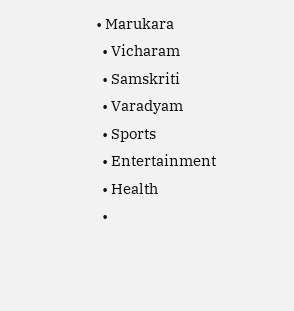• Marukara
  • Vicharam
  • Samskriti
  • Varadyam
  • Sports
  • Entertainment
  • Health
  •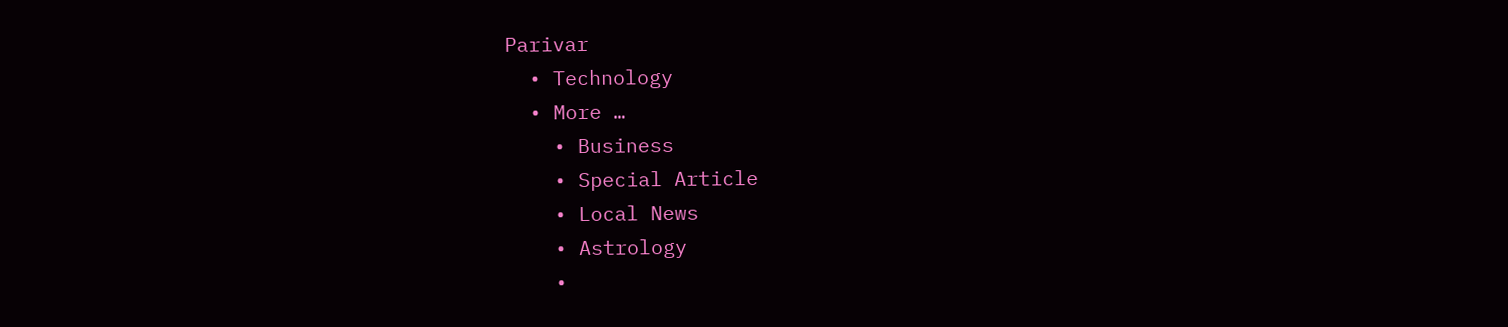Parivar
  • Technology
  • More …
    • Business
    • Special Article
    • Local News
    • Astrology
    •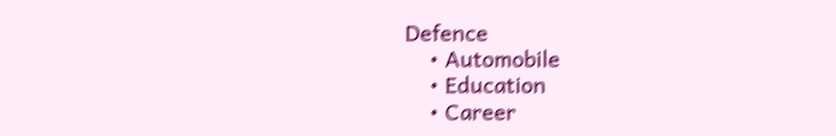Defence
    • Automobile
    • Education
    • Career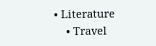• Literature
    • Travel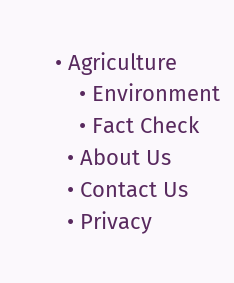• Agriculture
    • Environment
    • Fact Check
  • About Us
  • Contact Us
  • Privacy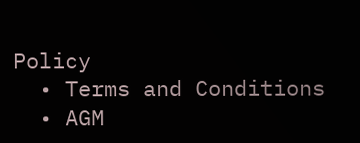Policy
  • Terms and Conditions
  • AGM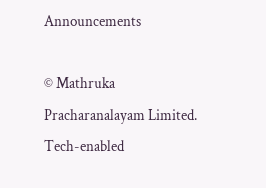Announcements

© Mathruka Pracharanalayam Limited.
Tech-enabled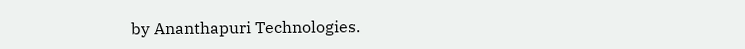by Ananthapuri Technologies.